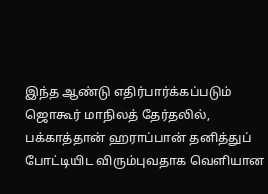இந்த ஆண்டு எதிர்பார்க்கப்படும் ஜொகூர் மாநிலத் தேர்தலில், பக்காத்தான் ஹராப்பான் தனித்துப் போட்டியிட விரும்புவதாக வெளியான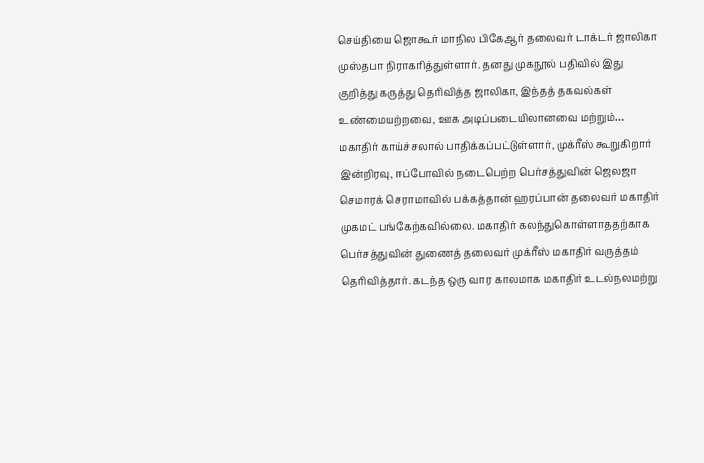செய்தியை ஜொகூர் மாநில பிகேஆர் தலைவர் டாக்டர் ஜாலிகா முஸ்தபா நிராகரித்துள்ளார். தனது முகநூல் பதிவில் இது குறித்து கருத்து தெரிவித்த ஜாலிகா, இந்தத் தகவல்கள் உண்மையற்றவை, ஊக அடிப்படையிலானவை மற்றும்…
மகாதிர் காய்ச்சலால் பாதிக்கப்பட்டுள்ளார், முக்ரீஸ் கூறுகிறார்
இன்றிரவு, ஈப்போவில் நடைபெற்ற பெர்சத்துவின் ஜெலஜா செமாரக் செராமாவில் பக்கத்தான் ஹரப்பான் தலைவர் மகாதிர் முகமட் பங்கேற்கவில்லை. மகாதிர் கலந்துகொள்ளாததற்காக பெர்சத்துவின் துணைத் தலைவர் முக்ரீஸ் மகாதிர் வருத்தம் தெரிவித்தார். கடந்த ஒரு வார காலமாக மகாதிர் உடல்நலமற்று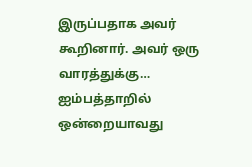இருப்பதாக அவர் கூறினார். அவர் ஒரு வாரத்துக்கு…
ஐம்பத்தாறில் ஒன்றையாவது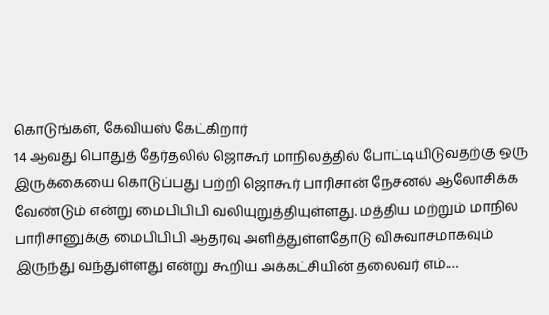கொடுங்கள், கேவியஸ் கேட்கிறார்
14 ஆவது பொதுத் தேர்தலில் ஜொகூர் மாநிலத்தில் போட்டியிடுவதற்கு ஒரு இருக்கையை கொடுப்பது பற்றி ஜொகூர் பாரிசான் நேசனல் ஆலோசிக்க வேண்டும் என்று மைபிபிபி வலியுறுத்தியுள்ளது. மத்திய மற்றும் மாநில பாரிசானுக்கு மைபிபிபி ஆதரவு அளித்துள்ளதோடு விசுவாசமாகவும் இருந்து வந்துள்ளது என்று கூறிய அக்கட்சியின் தலைவர் எம்.…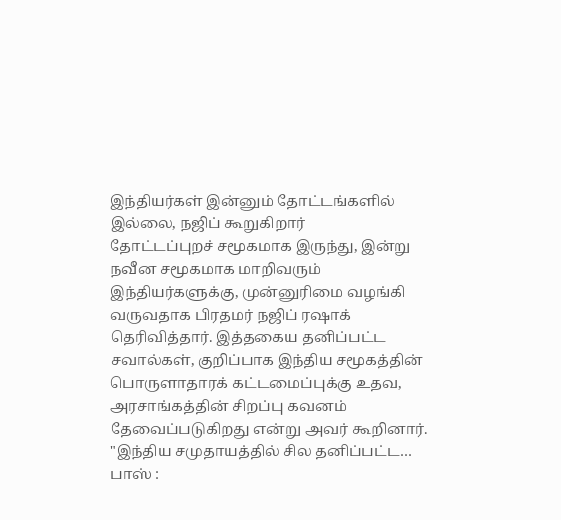இந்தியர்கள் இன்னும் தோட்டங்களில் இல்லை, நஜிப் கூறுகிறார்
தோட்டப்புறச் சமூகமாக இருந்து, இன்று நவீன சமூகமாக மாறிவரும் இந்தியர்களுக்கு, முன்னுரிமை வழங்கி வருவதாக பிரதமர் நஜிப் ரஷாக் தெரிவித்தார். இத்தகைய தனிப்பட்ட சவால்கள், குறிப்பாக இந்திய சமூகத்தின் பொருளாதாரக் கட்டமைப்புக்கு உதவ, அரசாங்கத்தின் சிறப்பு கவனம் தேவைப்படுகிறது என்று அவர் கூறினார். "இந்திய சமுதாயத்தில் சில தனிப்பட்ட…
பாஸ் :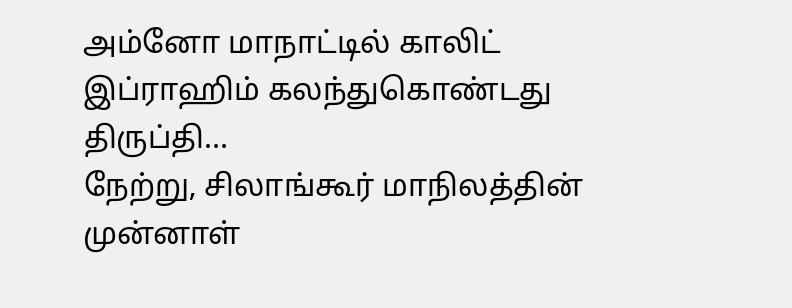அம்னோ மாநாட்டில் காலிட் இப்ராஹிம் கலந்துகொண்டது திருப்தி…
நேற்று, சிலாங்கூர் மாநிலத்தின் முன்னாள்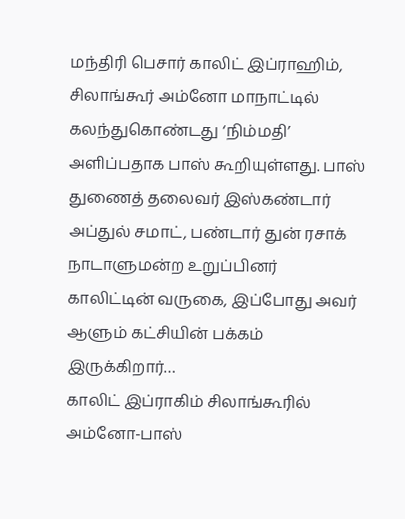மந்திரி பெசார் காலிட் இப்ராஹிம், சிலாங்கூர் அம்னோ மாநாட்டில் கலந்துகொண்டது ‘நிம்மதி’ அளிப்பதாக பாஸ் கூறியுள்ளது. பாஸ் துணைத் தலைவர் இஸ்கண்டார் அப்துல் சமாட், பண்டார் துன் ரசாக் நாடாளுமன்ற உறுப்பினர் காலிட்டின் வருகை, இப்போது அவர் ஆளும் கட்சியின் பக்கம் இருக்கிறார்…
காலிட் இப்ராகிம் சிலாங்கூரில் அம்னோ-பாஸ்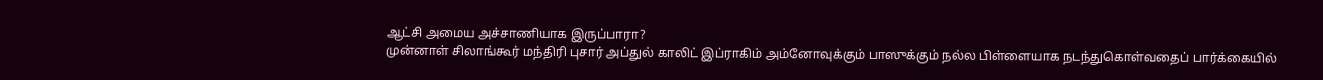ஆட்சி அமைய அச்சாணியாக இருப்பாரா?
முன்னாள் சிலாங்கூர் மந்திரி புசார் அப்துல் காலிட் இப்ராகிம் அம்னோவுக்கும் பாஸுக்கும் நல்ல பிள்ளையாக நடந்துகொள்வதைப் பார்க்கையில்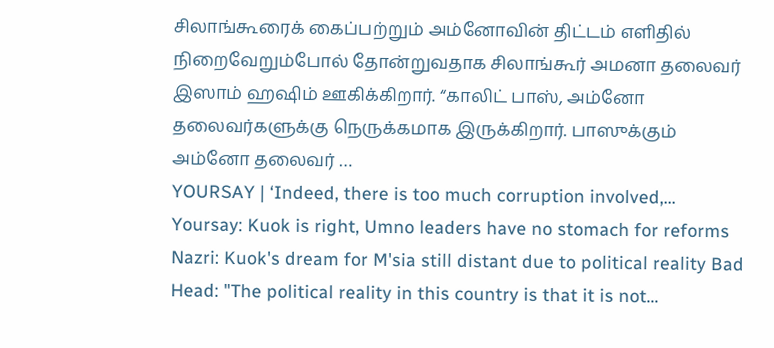சிலாங்கூரைக் கைப்பற்றும் அம்னோவின் திட்டம் எளிதில் நிறைவேறும்போல் தோன்றுவதாக சிலாங்கூர் அமனா தலைவர் இஸாம் ஹஷிம் ஊகிக்கிறார். “காலிட் பாஸ், அம்னோ தலைவர்களுக்கு நெருக்கமாக இருக்கிறார். பாஸுக்கும் அம்னோ தலைவர் …
YOURSAY | ‘Indeed, there is too much corruption involved,…
Yoursay: Kuok is right, Umno leaders have no stomach for reforms Nazri: Kuok's dream for M'sia still distant due to political reality Bad Head: "The political reality in this country is that it is not…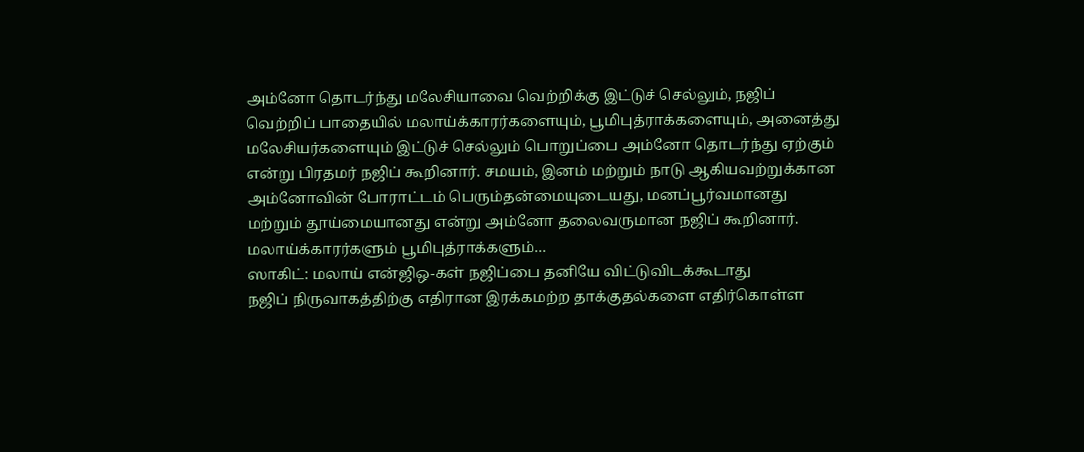அம்னோ தொடர்ந்து மலேசியாவை வெற்றிக்கு இட்டுச் செல்லும், நஜிப்
வெற்றிப் பாதையில் மலாய்க்காரர்களையும், பூமிபுத்ராக்களையும், அனைத்து மலேசியர்களையும் இட்டுச் செல்லும் பொறுப்பை அம்னோ தொடர்ந்து ஏற்கும் என்று பிரதமர் நஜிப் கூறினார். சமயம், இனம் மற்றும் நாடு ஆகியவற்றுக்கான அம்னோவின் போராட்டம் பெரும்தன்மையுடையது, மனப்பூர்வமானது மற்றும் தூய்மையானது என்று அம்னோ தலைவருமான நஜிப் கூறினார். மலாய்க்காரர்களும் பூமிபுத்ராக்களும்…
ஸாகிட்: மலாய் என்ஜிஒ-கள் நஜிப்பை தனியே விட்டுவிடக்கூடாது
நஜிப் நிருவாகத்திற்கு எதிரான இரக்கமற்ற தாக்குதல்களை எதிர்கொள்ள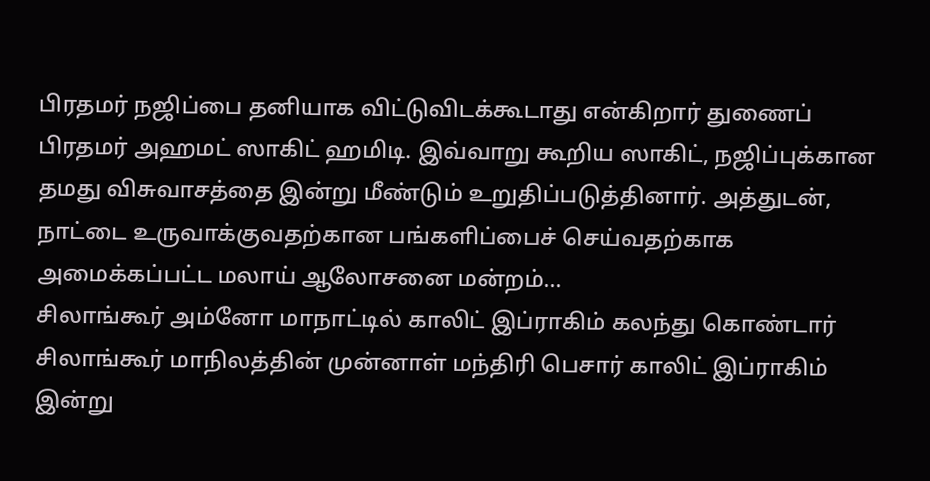பிரதமர் நஜிப்பை தனியாக விட்டுவிடக்கூடாது என்கிறார் துணைப் பிரதமர் அஹமட் ஸாகிட் ஹமிடி. இவ்வாறு கூறிய ஸாகிட், நஜிப்புக்கான தமது விசுவாசத்தை இன்று மீண்டும் உறுதிப்படுத்தினார். அத்துடன், நாட்டை உருவாக்குவதற்கான பங்களிப்பைச் செய்வதற்காக அமைக்கப்பட்ட மலாய் ஆலோசனை மன்றம்…
சிலாங்கூர் அம்னோ மாநாட்டில் காலிட் இப்ராகிம் கலந்து கொண்டார்
சிலாங்கூர் மாநிலத்தின் முன்னாள் மந்திரி பெசார் காலிட் இப்ராகிம் இன்று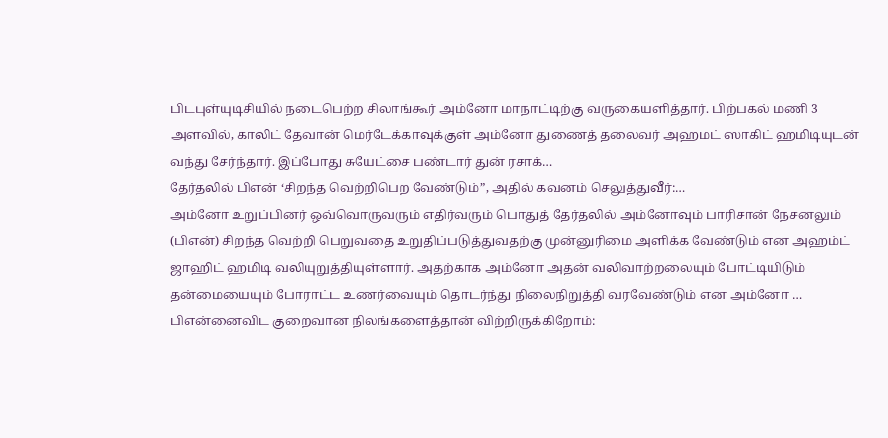பிடபுள்யுடிசியில் நடைபெற்ற சிலாங்கூர் அம்னோ மாநாட்டிற்கு வருகையளித்தார். பிற்பகல் மணி 3 அளவில், காலிட் தேவான் மெர்டேக்காவுக்குள் அம்னோ துணைத் தலைவர் அஹமட் ஸாகிட் ஹமிடியுடன் வந்து சேர்ந்தார். இப்போது சுயேட்சை பண்டார் துன் ரசாக்…
தேர்தலில் பிஎன் ‘சிறந்த வெற்றிபெற வேண்டும்”, அதில் கவனம் செலுத்துவீர்:…
அம்னோ உறுப்பினர் ஒவ்வொருவரும் எதிர்வரும் பொதுத் தேர்தலில் அம்னோவும் பாரிசான் நேசனலும் (பிஎன்) சிறந்த வெற்றி பெறுவதை உறுதிப்படுத்துவதற்கு முன்னுரிமை அளிக்க வேண்டும் என அஹம்ட் ஜாஹிட் ஹமிடி வலியுறுத்தியுள்ளார். அதற்காக அம்னோ அதன் வலிவாற்றலையும் போட்டியிடும் தன்மையையும் போராட்ட உணர்வையும் தொடர்ந்து நிலைநிறுத்தி வரவேண்டும் என அம்னோ …
பிஎன்னைவிட குறைவான நிலங்களைத்தான் விற்றிருக்கிறோம்: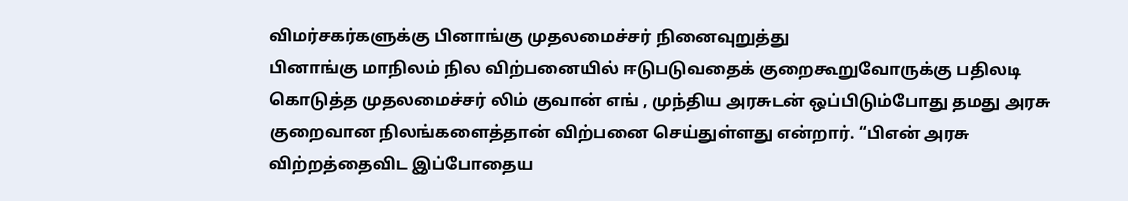விமர்சகர்களுக்கு பினாங்கு முதலமைச்சர் நினைவுறுத்து
பினாங்கு மாநிலம் நில விற்பனையில் ஈடுபடுவதைக் குறைகூறுவோருக்கு பதிலடி கொடுத்த முதலமைச்சர் லிம் குவான் எங் , முந்திய அரசுடன் ஒப்பிடும்போது தமது அரசு குறைவான நிலங்களைத்தான் விற்பனை செய்துள்ளது என்றார். “பிஎன் அரசு விற்றத்தைவிட இப்போதைய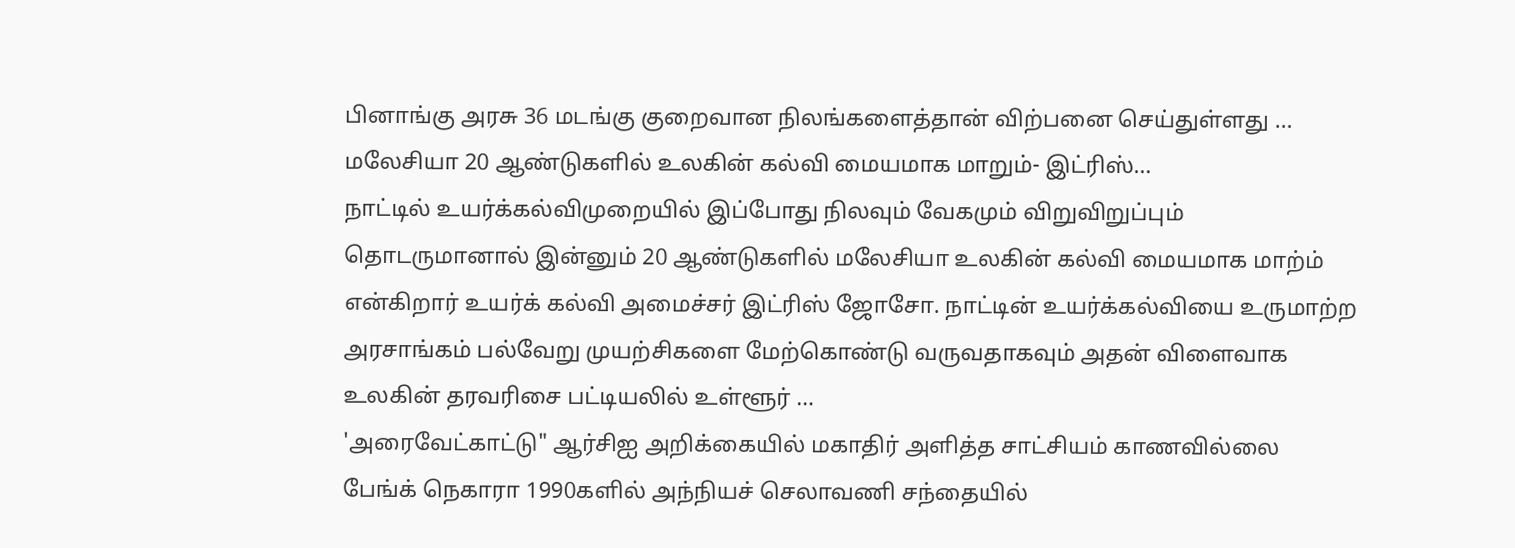பினாங்கு அரசு 36 மடங்கு குறைவான நிலங்களைத்தான் விற்பனை செய்துள்ளது …
மலேசியா 20 ஆண்டுகளில் உலகின் கல்வி மையமாக மாறும்- இட்ரிஸ்…
நாட்டில் உயர்க்கல்விமுறையில் இப்போது நிலவும் வேகமும் விறுவிறுப்பும் தொடருமானால் இன்னும் 20 ஆண்டுகளில் மலேசியா உலகின் கல்வி மையமாக மாற்ம் என்கிறார் உயர்க் கல்வி அமைச்சர் இட்ரிஸ் ஜோசோ. நாட்டின் உயர்க்கல்வியை உருமாற்ற அரசாங்கம் பல்வேறு முயற்சிகளை மேற்கொண்டு வருவதாகவும் அதன் விளைவாக உலகின் தரவரிசை பட்டியலில் உள்ளூர் …
'அரைவேட்காட்டு" ஆர்சிஐ அறிக்கையில் மகாதிர் அளித்த சாட்சியம் காணவில்லை
பேங்க் நெகாரா 1990களில் அந்நியச் செலாவணி சந்தையில்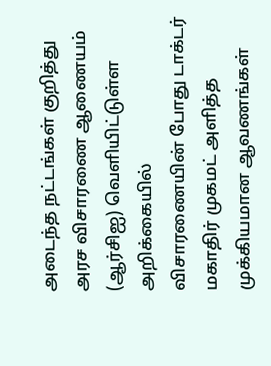அடைந்த நட்டங்கள் குறித்து அரச விசாரணை ஆணையம் (ஆர்சிஐ) வெளியிட்டுள்ள அறிக்கையில் விசாரணையின் போது டாக்டர் மகாதிர் முகமட் அளித்த முக்கியமான ஆவணங்கள்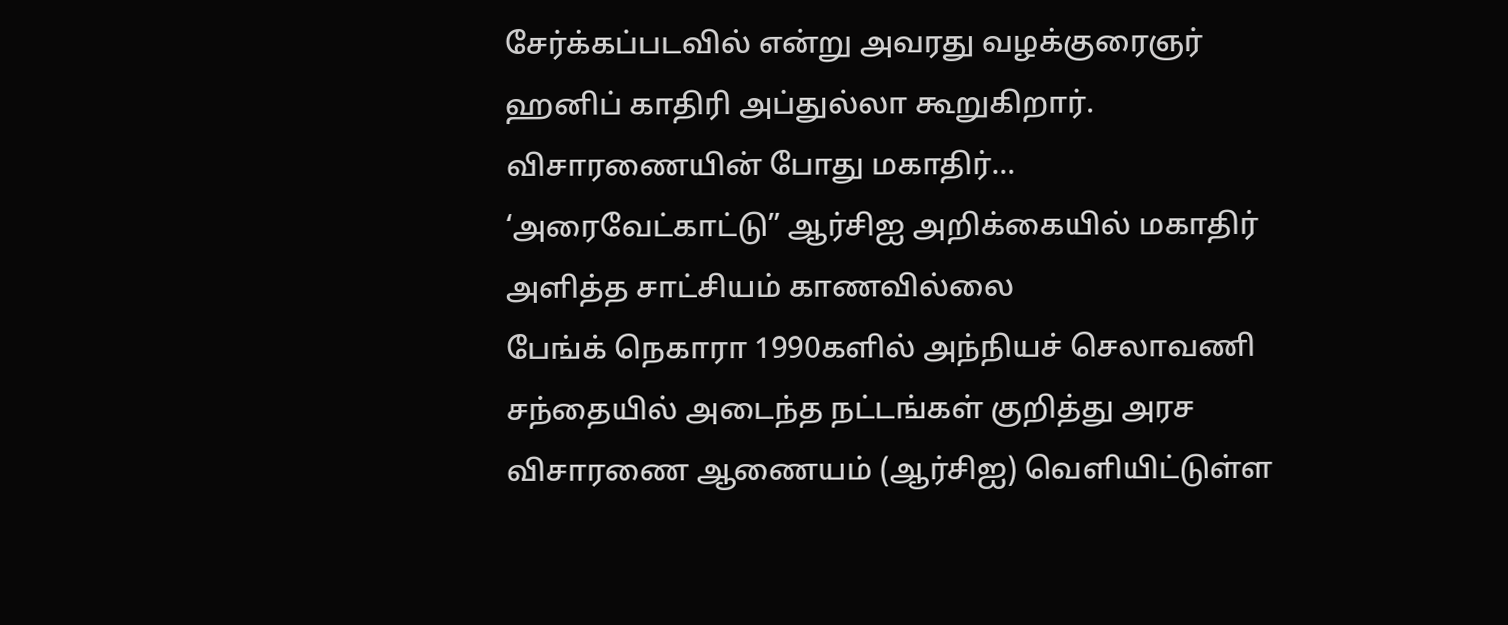சேர்க்கப்படவில் என்று அவரது வழக்குரைஞர் ஹனிப் காதிரி அப்துல்லா கூறுகிறார். விசாரணையின் போது மகாதிர்…
‘அரைவேட்காட்டு” ஆர்சிஐ அறிக்கையில் மகாதிர் அளித்த சாட்சியம் காணவில்லை
பேங்க் நெகாரா 1990களில் அந்நியச் செலாவணி சந்தையில் அடைந்த நட்டங்கள் குறித்து அரச விசாரணை ஆணையம் (ஆர்சிஐ) வெளியிட்டுள்ள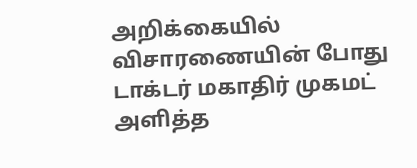அறிக்கையில் விசாரணையின் போது டாக்டர் மகாதிர் முகமட் அளித்த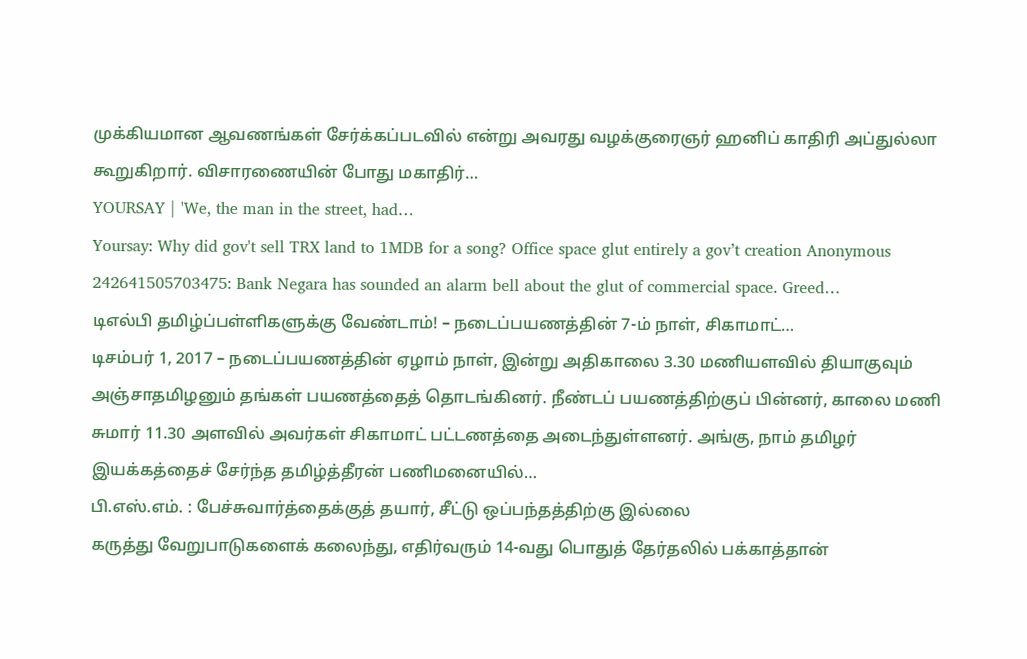முக்கியமான ஆவணங்கள் சேர்க்கப்படவில் என்று அவரது வழக்குரைஞர் ஹனிப் காதிரி அப்துல்லா கூறுகிறார். விசாரணையின் போது மகாதிர்…
YOURSAY | 'We, the man in the street, had…
Yoursay: Why did gov't sell TRX land to 1MDB for a song? Office space glut entirely a gov’t creation Anonymous 242641505703475: Bank Negara has sounded an alarm bell about the glut of commercial space. Greed…
டிஎல்பி தமிழ்ப்பள்ளிகளுக்கு வேண்டாம்! – நடைப்பயணத்தின் 7-ம் நாள், சிகாமாட்…
டிசம்பர் 1, 2017 – நடைப்பயணத்தின் ஏழாம் நாள், இன்று அதிகாலை 3.30 மணியளவில் தியாகுவும் அஞ்சாதமிழனும் தங்கள் பயணத்தைத் தொடங்கினர். நீண்டப் பயணத்திற்குப் பின்னர், காலை மணி சுமார் 11.30 அளவில் அவர்கள் சிகாமாட் பட்டணத்தை அடைந்துள்ளனர். அங்கு, நாம் தமிழர் இயக்கத்தைச் சேர்ந்த தமிழ்த்தீரன் பணிமனையில்…
பி.எஸ்.எம். : பேச்சுவார்த்தைக்குத் தயார், சீட்டு ஒப்பந்தத்திற்கு இல்லை
கருத்து வேறுபாடுகளைக் கலைந்து, எதிர்வரும் 14-வது பொதுத் தேர்தலில் பக்காத்தான்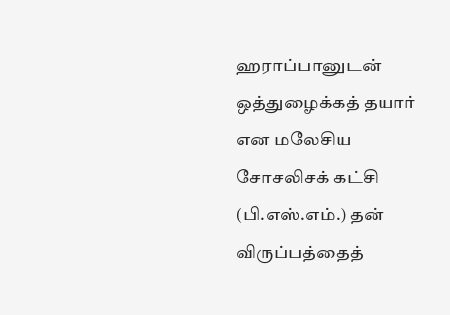ஹராப்பானுடன் ஒத்துழைக்கத் தயார் என மலேசிய சோசலிசக் கட்சி (பி.எஸ்.எம்.) தன் விருப்பத்தைத்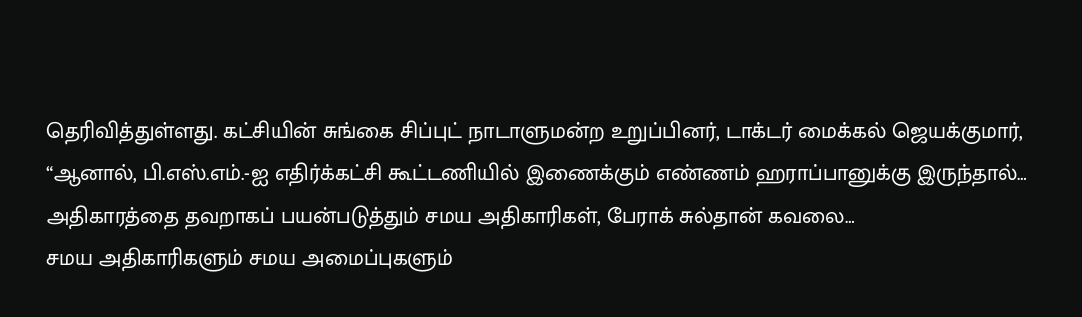தெரிவித்துள்ளது. கட்சியின் சுங்கை சிப்புட் நாடாளுமன்ற உறுப்பினர், டாக்டர் மைக்கல் ஜெயக்குமார், “ஆனால், பி.எஸ்.எம்.-ஐ எதிர்க்கட்சி கூட்டணியில் இணைக்கும் எண்ணம் ஹராப்பானுக்கு இருந்தால்…
அதிகாரத்தை தவறாகப் பயன்படுத்தும் சமய அதிகாரிகள், பேராக் சுல்தான் கவலை…
சமய அதிகாரிகளும் சமய அமைப்புகளும்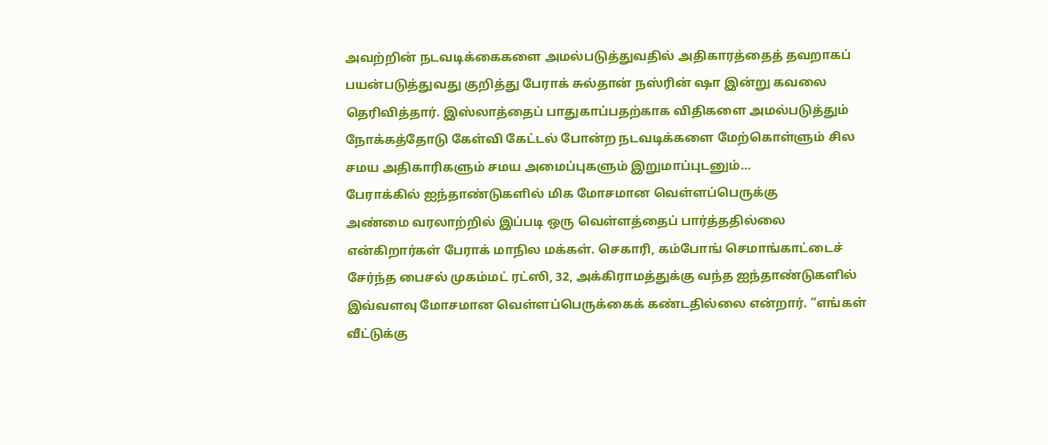அவற்றின் நடவடிக்கைகளை அமல்படுத்துவதில் அதிகாரத்தைத் தவறாகப் பயன்படுத்துவது குறித்து பேராக் சுல்தான் நஸ்ரின் ஷா இன்று கவலை தெரிவித்தார். இஸ்லாத்தைப் பாதுகாப்பதற்காக விதிகளை அமல்படுத்தும் நோக்கத்தோடு கேள்வி கேட்டல் போன்ற நடவடிக்களை மேற்கொள்ளும் சில சமய அதிகாரிகளும் சமய அமைப்புகளும் இறுமாப்புடனும்…
பேராக்கில் ஐந்தாண்டுகளில் மிக மோசமான வெள்ளப்பெருக்கு
அண்மை வரலாற்றில் இப்படி ஒரு வெள்ளத்தைப் பார்த்ததில்லை என்கிறார்கள் பேராக் மாநில மக்கள். செகாரி, கம்போங் செமாங்காட்டைச் சேர்ந்த பைசல் முகம்மட் ரட்ஸி, 32, அக்கிராமத்துக்கு வந்த ஐந்தாண்டுகளில் இவ்வளவு மோசமான வெள்ளப்பெருக்கைக் கண்டதில்லை என்றார். “எங்கள் வீட்டுக்கு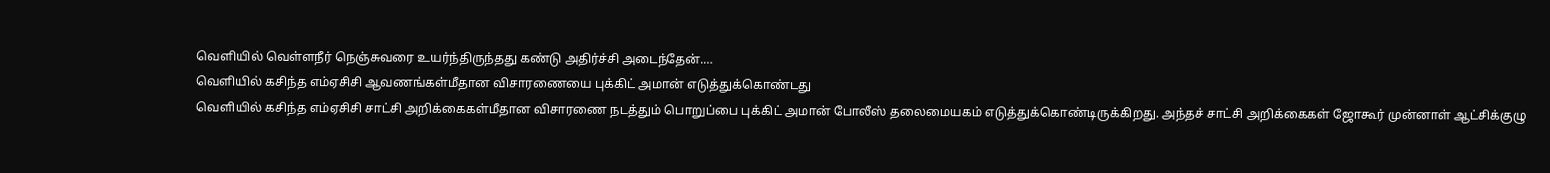வெளியில் வெள்ளநீர் நெஞ்சுவரை உயர்ந்திருந்தது கண்டு அதிர்ச்சி அடைந்தேன்.…
வெளியில் கசிந்த எம்ஏசிசி ஆவணங்கள்மீதான விசாரணையை புக்கிட் அமான் எடுத்துக்கொண்டது
வெளியில் கசிந்த எம்ஏசிசி சாட்சி அறிக்கைகள்மீதான விசாரணை நடத்தும் பொறுப்பை புக்கிட் அமான் போலீஸ் தலைமையகம் எடுத்துக்கொண்டிருக்கிறது. அந்தச் சாட்சி அறிக்கைகள் ஜோகூர் முன்னாள் ஆட்சிக்குழு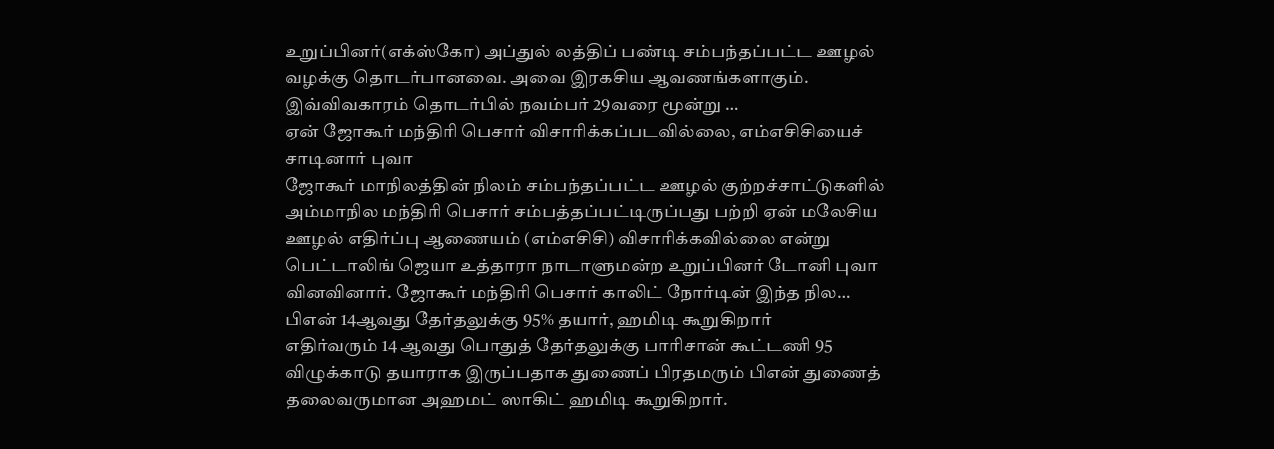உறுப்பினர்(எக்ஸ்கோ) அப்துல் லத்திப் பண்டி சம்பந்தப்பட்ட ஊழல் வழக்கு தொடர்பானவை. அவை இரகசிய ஆவணங்களாகும். இவ்விவகாரம் தொடர்பில் நவம்பர் 29வரை மூன்று …
ஏன் ஜோகூர் மந்திரி பெசார் விசாரிக்கப்படவில்லை, எம்எசிசியைச் சாடினார் புவா
ஜோகூர் மாநிலத்தின் நிலம் சம்பந்தப்பட்ட ஊழல் குற்றச்சாட்டுகளில் அம்மாநில மந்திரி பெசார் சம்பத்தப்பட்டிருப்பது பற்றி ஏன் மலேசிய ஊழல் எதிர்ப்பு ஆணையம் (எம்எசிசி) விசாரிக்கவில்லை என்று பெட்டாலிங் ஜெயா உத்தாரா நாடாளுமன்ற உறுப்பினர் டோனி புவா வினவினார். ஜோகூர் மந்திரி பெசார் காலிட் நோர்டின் இந்த நில…
பிஎன் 14ஆவது தேர்தலுக்கு 95% தயார், ஹமிடி கூறுகிறார்
எதிர்வரும் 14 ஆவது பொதுத் தேர்தலுக்கு பாரிசான் கூட்டணி 95 விழுக்காடு தயாராக இருப்பதாக துணைப் பிரதமரும் பிஎன் துணைத் தலைவருமான அஹமட் ஸாகிட் ஹமிடி கூறுகிறார்.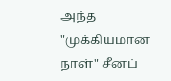அந்த "முக்கியமான நாள்" சீனப்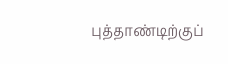புத்தாண்டிற்குப்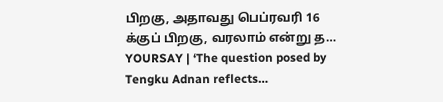பிறகு, அதாவது பெப்ரவரி 16 க்குப் பிறகு, வரலாம் என்று த…
YOURSAY | ‘The question posed by Tengku Adnan reflects…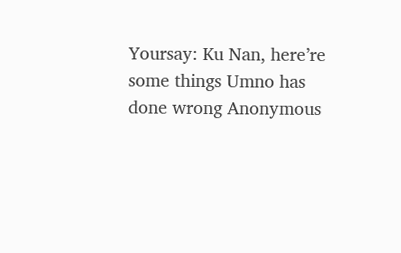Yoursay: Ku Nan, here’re some things Umno has done wrong Anonymous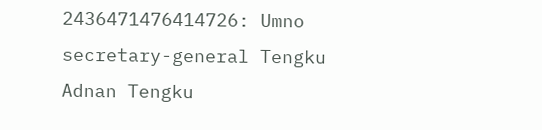2436471476414726: Umno secretary-general Tengku Adnan Tengku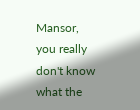Mansor, you really don't know what the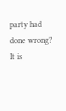party had done wrong? It is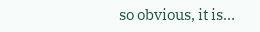so obvious, it is…